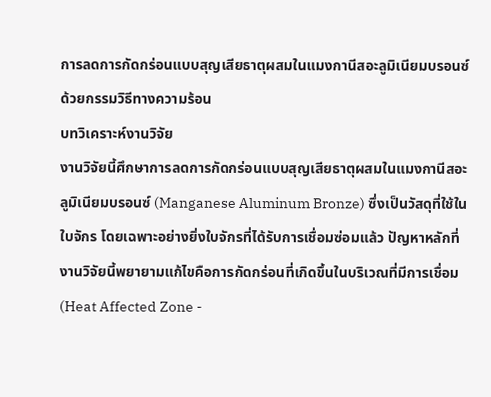การลดการกัดกร่อนแบบสุญเสียธาตุผสมในแมงกานีสอะลูมิเนียมบรอนซ์ด้วยกรรมวิธีทางความร้อน
บทวิเคราะห์งานวิจัย
งานวิจัยนี้ศึกษาการลดการกัดกร่อนแบบสุญเสียธาตุผสมในแมงกานีสอะลูมิเนียมบรอนซ์ (Manganese Aluminum Bronze) ซึ่งเป็นวัสดุที่ใช้ในใบจักร โดยเฉพาะอย่างยิ่งใบจักรที่ได้รับการเชื่อมซ่อมแล้ว ปัญหาหลักที่งานวิจัยนี้พยายามแก้ไขคือการกัดกร่อนที่เกิดขึ้นในบริเวณที่มีการเชื่อม (Heat Affected Zone -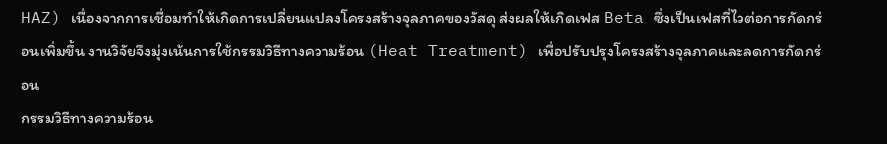HAZ) เนื่องจากการเชื่อมทำให้เกิดการเปลี่ยนแปลงโครงสร้างจุลภาคของวัสดุ ส่งผลให้เกิดเฟส Beta ซึ่งเป็นเฟสที่ไวต่อการกัดกร่อนเพิ่มขึ้น งานวิจัยจึงมุ่งเน้นการใช้กรรมวิธีทางความร้อน (Heat Treatment) เพื่อปรับปรุงโครงสร้างจุลภาคและลดการกัดกร่อน
กรรมวิธีทางความร้อน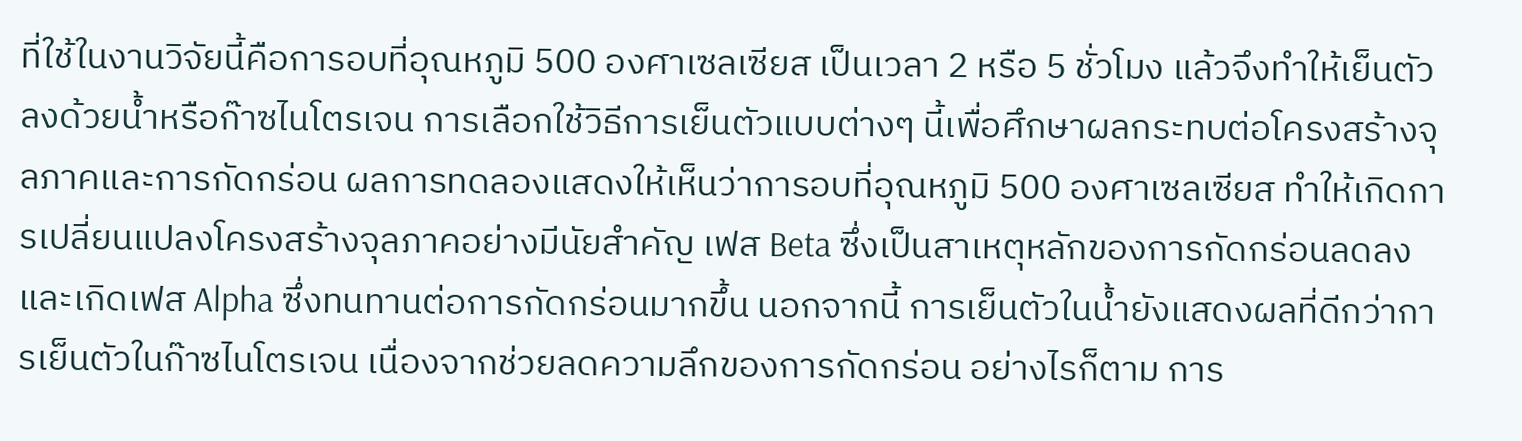ที่ใช้ในงานวิจัยนี้คือการอบที่อุณหภูมิ 500 องศาเซลเซียส เป็นเวลา 2 หรือ 5 ชั่วโมง แล้วจึงทำให้เย็นตัวลงด้วยน้ำหรือก๊าซไนโตรเจน การเลือกใช้วิธีการเย็นตัวแบบต่างๆ นี้เพื่อศึกษาผลกระทบต่อโครงสร้างจุลภาคและการกัดกร่อน ผลการทดลองแสดงให้เห็นว่าการอบที่อุณหภูมิ 500 องศาเซลเซียส ทำให้เกิดการเปลี่ยนแปลงโครงสร้างจุลภาคอย่างมีนัยสำคัญ เฟส Beta ซึ่งเป็นสาเหตุหลักของการกัดกร่อนลดลง และเกิดเฟส Alpha ซึ่งทนทานต่อการกัดกร่อนมากขึ้น นอกจากนี้ การเย็นตัวในน้ำยังแสดงผลที่ดีกว่าการเย็นตัวในก๊าซไนโตรเจน เนื่องจากช่วยลดความลึกของการกัดกร่อน อย่างไรก็ตาม การ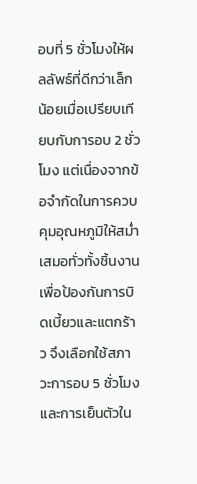อบที่ 5 ชั่วโมงให้ผลลัพธ์ที่ดีกว่าเล็กน้อยเมื่อเปรียบเทียบกับการอบ 2 ชั่วโมง แต่เนื่องจากข้อจำกัดในการควบคุมอุณหภูมิให้สม่ำเสมอทั่วทั้งชิ้นงาน เพื่อป้องกันการบิดเบี้ยวและแตกร้าว จึงเลือกใช้สภาวะการอบ 5 ชั่วโมงและการเย็นตัวใน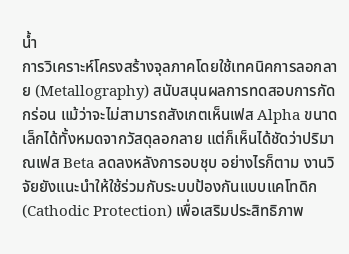น้ำ
การวิเคราะห์โครงสร้างจุลภาคโดยใช้เทคนิคการลอกลาย (Metallography) สนับสนุนผลการทดสอบการกัดกร่อน แม้ว่าจะไม่สามารถสังเกตเห็นเฟส Alpha ขนาดเล็กได้ทั้งหมดจากวัสดุลอกลาย แต่ก็เห็นได้ชัดว่าปริมาณเฟส Beta ลดลงหลังการอบชุบ อย่างไรก็ตาม งานวิจัยยังแนะนำให้ใช้ร่วมกับระบบป้องกันแบบแคโทดิก (Cathodic Protection) เพื่อเสริมประสิทธิภาพ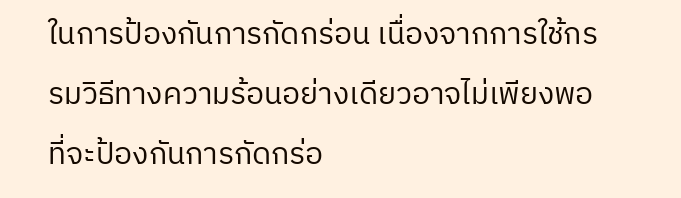ในการป้องกันการกัดกร่อน เนื่องจากการใช้กรรมวิธีทางความร้อนอย่างเดียวอาจไม่เพียงพอที่จะป้องกันการกัดกร่อ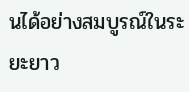นได้อย่างสมบูรณ์ในระยะยาว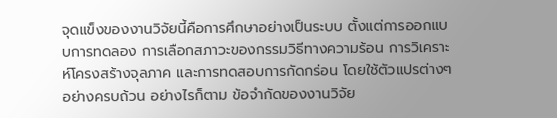จุดแข็งของงานวิจัยนี้คือการศึกษาอย่างเป็นระบบ ตั้งแต่การออกแบบการทดลอง การเลือกสภาวะของกรรมวิธีทางความร้อน การวิเคราะห์โครงสร้างจุลภาค และการทดสอบการกัดกร่อน โดยใช้ตัวแปรต่างๆ อย่างครบถ้วน อย่างไรก็ตาม ข้อจำกัดของงานวิจัย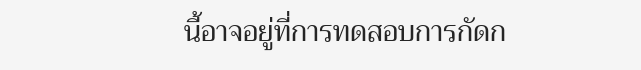นี้อาจอยู่ที่การทดสอบการกัดก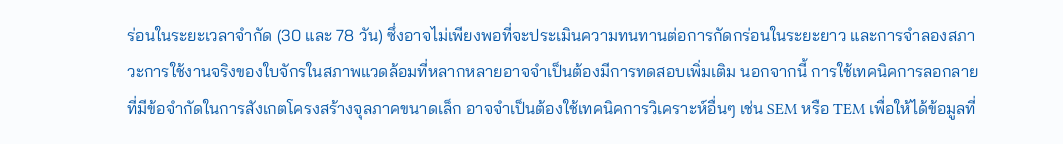ร่อนในระยะเวลาจำกัด (30 และ 78 วัน) ซึ่งอาจไม่เพียงพอที่จะประเมินความทนทานต่อการกัดกร่อนในระยะยาว และการจำลองสภาวะการใช้งานจริงของใบจักรในสภาพแวดล้อมที่หลากหลายอาจจำเป็นต้องมีการทดสอบเพิ่มเติม นอกจากนี้ การใช้เทคนิคการลอกลายที่มีข้อจำกัดในการสังเกตโครงสร้างจุลภาคขนาดเล็ก อาจจำเป็นต้องใช้เทคนิคการวิเคราะห์อื่นๆ เช่น SEM หรือ TEM เพื่อให้ได้ข้อมูลที่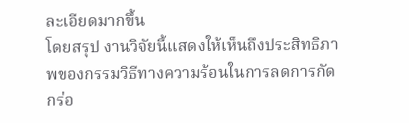ละเอียดมากขึ้น
โดยสรุป งานวิจัยนี้แสดงให้เห็นถึงประสิทธิภาพของกรรมวิธีทางความร้อนในการลดการกัดกร่อ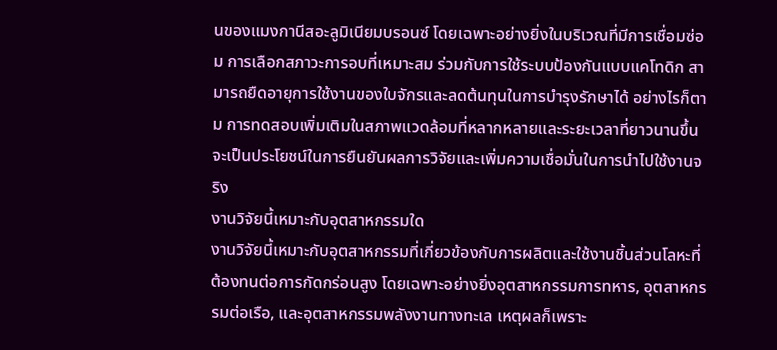นของแมงกานีสอะลูมิเนียมบรอนซ์ โดยเฉพาะอย่างยิ่งในบริเวณที่มีการเชื่อมซ่อม การเลือกสภาวะการอบที่เหมาะสม ร่วมกับการใช้ระบบป้องกันแบบแคโทดิก สามารถยืดอายุการใช้งานของใบจักรและลดต้นทุนในการบำรุงรักษาได้ อย่างไรก็ตาม การทดสอบเพิ่มเติมในสภาพแวดล้อมที่หลากหลายและระยะเวลาที่ยาวนานขึ้น จะเป็นประโยชน์ในการยืนยันผลการวิจัยและเพิ่มความเชื่อมั่นในการนำไปใช้งานจริง
งานวิจัยนี้เหมาะกับอุตสาหกรรมใด
งานวิจัยนี้เหมาะกับอุตสาหกรรมที่เกี่ยวข้องกับการผลิตและใช้งานชิ้นส่วนโลหะที่ต้องทนต่อการกัดกร่อนสูง โดยเฉพาะอย่างยิ่งอุตสาหกรรมการทหาร, อุตสาหกรรมต่อเรือ, และอุตสาหกรรมพลังงานทางทะเล เหตุผลก็เพราะ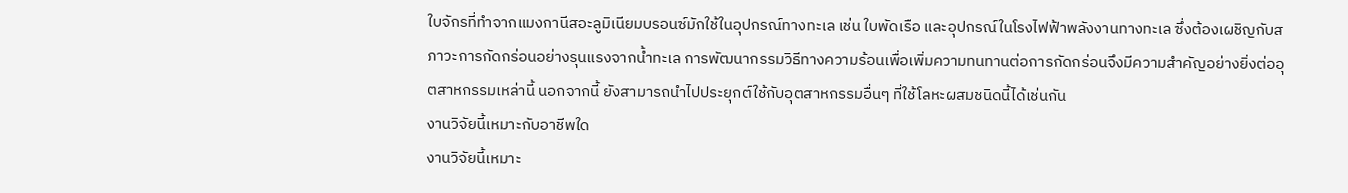ใบจักรที่ทำจากแมงกานีสอะลูมิเนียมบรอนซ์มักใช้ในอุปกรณ์ทางทะเล เช่น ใบพัดเรือ และอุปกรณ์ในโรงไฟฟ้าพลังงานทางทะเล ซึ่งต้องเผชิญกับสภาวะการกัดกร่อนอย่างรุนแรงจากน้ำทะเล การพัฒนากรรมวิธีทางความร้อนเพื่อเพิ่มความทนทานต่อการกัดกร่อนจึงมีความสำคัญอย่างยิ่งต่ออุตสาหกรรมเหล่านี้ นอกจากนี้ ยังสามารถนำไปประยุกต์ใช้กับอุตสาหกรรมอื่นๆ ที่ใช้โลหะผสมชนิดนี้ได้เช่นกัน
งานวิจัยนี้เหมาะกับอาชีพใด
งานวิจัยนี้เหมาะ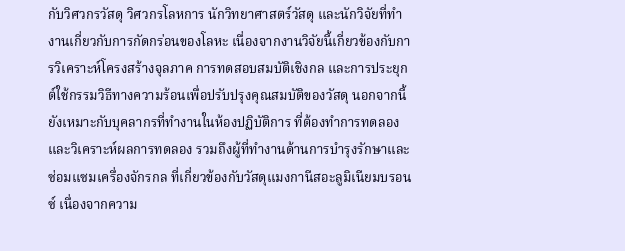กับวิศวกรวัสดุ วิศวกรโลหการ นักวิทยาศาสตร์วัสดุ และนักวิจัยที่ทำงานเกี่ยวกับการกัดกร่อนของโลหะ เนื่องจากงานวิจัยนี้เกี่ยวข้องกับการวิเคราะห์โครงสร้างจุลภาค การทดสอบสมบัติเชิงกล และการประยุกต์ใช้กรรมวิธีทางความร้อนเพื่อปรับปรุงคุณสมบัติของวัสดุ นอกจากนี้ ยังเหมาะกับบุคลากรที่ทำงานในห้องปฏิบัติการ ที่ต้องทำการทดลองและวิเคราะห์ผลการทดลอง รวมถึงผู้ที่ทำงานด้านการบำรุงรักษาและซ่อมแซมเครื่องจักรกล ที่เกี่ยวข้องกับวัสดุแมงกานีสอะลูมิเนียมบรอนซ์ เนื่องจากความ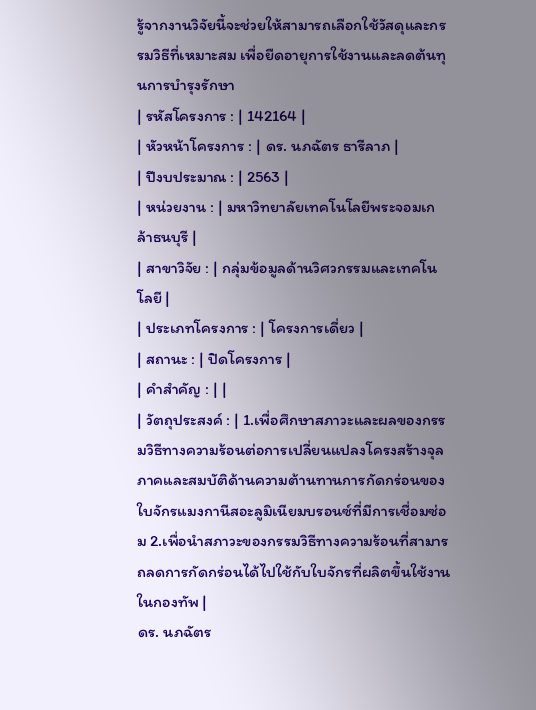รู้จากงานวิจัยนี้จะช่วยให้สามารถเลือกใช้วัสดุและกรรมวิธีที่เหมาะสม เพื่อยืดอายุการใช้งานและลดต้นทุนการบำรุงรักษา
| รหัสโครงการ : | 142164 |
| หัวหน้าโครงการ : | ดร. นภฉัตร ธารีลาภ |
| ปีงบประมาณ : | 2563 |
| หน่วยงาน : | มหาวิทยาลัยเทคโนโลยีพระจอมเกล้าธนบุรี |
| สาขาวิจัย : | กลุ่มข้อมูลด้านวิศวกรรมและเทคโนโลยี |
| ประเภทโครงการ : | โครงการเดี่ยว |
| สถานะ : | ปิดโครงการ |
| คำสำคัญ : | |
| วัตถุประสงค์ : | 1.เพื่อศึกษาสภาวะและผลของกรรมวิธีทางความร้อนต่อการเปลี่ยนแปลงโครงสร้างจุลภาคและสมบัติด้านความต้านทานการกัดกร่อนของใบจักรแมงกานีสอะลูมิเนียมบรอนซ์ที่มีการเชื่อมซ่อม 2.เพื่อนำสภาวะของกรรมวิธีทางความร้อนที่สามารถลดการกัดกร่อนได้ไปใช้กับใบจักรที่ผลิตขึ้นใช้งานในกองทัพ |
ดร. นภฉัตร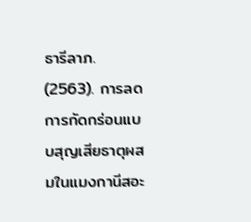ธารีลาภ. (2563). การลดการกัดกร่อนแบบสุญเสียธาตุผสมในแมงกานีสอะ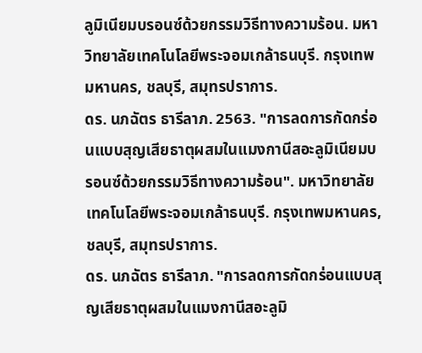ลูมิเนียมบรอนซ์ด้วยกรรมวิธีทางความร้อน. มหาวิทยาลัยเทคโนโลยีพระจอมเกล้าธนบุรี. กรุงเทพมหานคร, ชลบุรี, สมุทรปราการ.
ดร. นภฉัตร ธารีลาภ. 2563. "การลดการกัดกร่อนแบบสุญเสียธาตุผสมในแมงกานีสอะลูมิเนียมบรอนซ์ด้วยกรรมวิธีทางความร้อน". มหาวิทยาลัยเทคโนโลยีพระจอมเกล้าธนบุรี. กรุงเทพมหานคร, ชลบุรี, สมุทรปราการ.
ดร. นภฉัตร ธารีลาภ. "การลดการกัดกร่อนแบบสุญเสียธาตุผสมในแมงกานีสอะลูมิ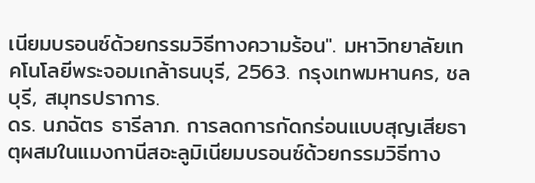เนียมบรอนซ์ด้วยกรรมวิธีทางความร้อน". มหาวิทยาลัยเทคโนโลยีพระจอมเกล้าธนบุรี, 2563. กรุงเทพมหานคร, ชลบุรี, สมุทรปราการ.
ดร. นภฉัตร ธารีลาภ. การลดการกัดกร่อนแบบสุญเสียธาตุผสมในแมงกานีสอะลูมิเนียมบรอนซ์ด้วยกรรมวิธีทาง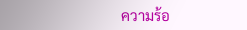ความร้อ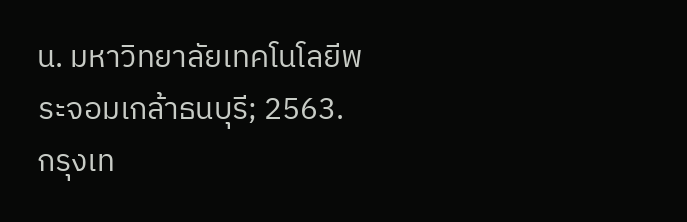น. มหาวิทยาลัยเทคโนโลยีพระจอมเกล้าธนบุรี; 2563. กรุงเท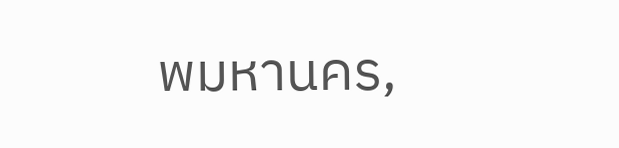พมหานคร,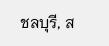ชลบุรี, ส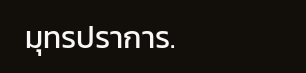มุทรปราการ.